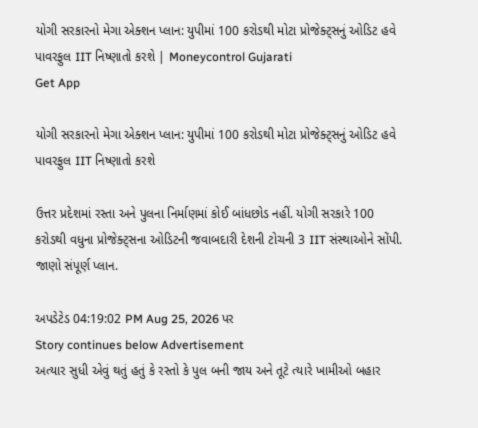યોગી સરકારનો મેગા એક્શન પ્લાન: યુપીમાં 100 કરોડથી મોટા પ્રોજેક્ટ્સનું ઓડિટ હવે પાવરફુલ IIT નિષ્ણાતો કરશે | Moneycontrol Gujarati
Get App

યોગી સરકારનો મેગા એક્શન પ્લાન: યુપીમાં 100 કરોડથી મોટા પ્રોજેક્ટ્સનું ઓડિટ હવે પાવરફુલ IIT નિષ્ણાતો કરશે

ઉત્તર પ્રદેશમાં રસ્તા અને પુલના નિર્માણમાં કોઈ બાંધછોડ નહીં. યોગી સરકારે 100 કરોડથી વધુના પ્રોજેક્ટ્સના ઓડિટની જવાબદારી દેશની ટોચની 3 IIT સંસ્થાઓને સોંપી. જાણો સંપૂર્ણ પ્લાન.

અપડેટેડ 04:19:02 PM Aug 25, 2026 પર
Story continues below Advertisement
અત્યાર સુધી એવું થતું હતું કે રસ્તો કે પુલ બની જાય અને તૂટે ત્યારે ખામીઓ બહાર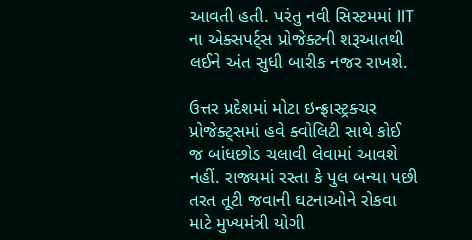આવતી હતી. પરંતુ નવી સિસ્ટમમાં IIT ના એક્સપર્ટ્સ પ્રોજેક્ટની શરૂઆતથી લઈને અંત સુધી બારીક નજર રાખશે.

ઉત્તર પ્રદેશમાં મોટા ઇન્ફ્રાસ્ટ્રક્ચર પ્રોજેક્ટ્સમાં હવે ક્વોલિટી સાથે કોઈ જ બાંધછોડ ચલાવી લેવામાં આવશે નહીં. રાજ્યમાં રસ્તા કે પુલ બન્યા પછી તરત તૂટી જવાની ઘટનાઓને રોકવા માટે મુખ્યમંત્રી યોગી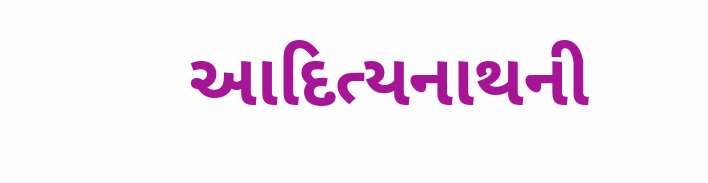આદિત્યનાથની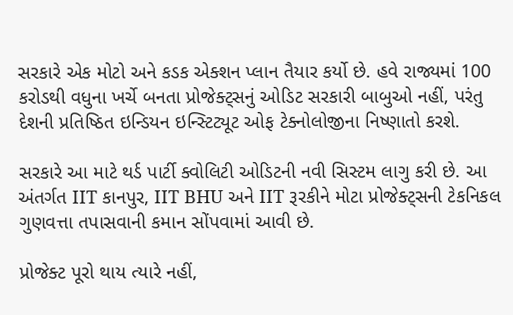સરકારે એક મોટો અને કડક એક્શન પ્લાન તૈયાર કર્યો છે. હવે રાજ્યમાં 100 કરોડથી વધુના ખર્ચે બનતા પ્રોજેક્ટ્સનું ઓડિટ સરકારી બાબુઓ નહીં, પરંતુ દેશની પ્રતિષ્ઠિત ઇન્ડિયન ઇન્સ્ટિટ્યૂટ ઓફ ટેક્નોલોજીના નિષ્ણાતો કરશે.

સરકારે આ માટે થર્ડ પાર્ટી ક્વોલિટી ઓડિટની નવી સિસ્ટમ લાગુ કરી છે. આ અંતર્ગત IIT કાનપુર, IIT BHU અને IIT રૂરકીને મોટા પ્રોજેક્ટ્સની ટેકનિકલ ગુણવત્તા તપાસવાની કમાન સોંપવામાં આવી છે.

પ્રોજેક્ટ પૂરો થાય ત્યારે નહીં,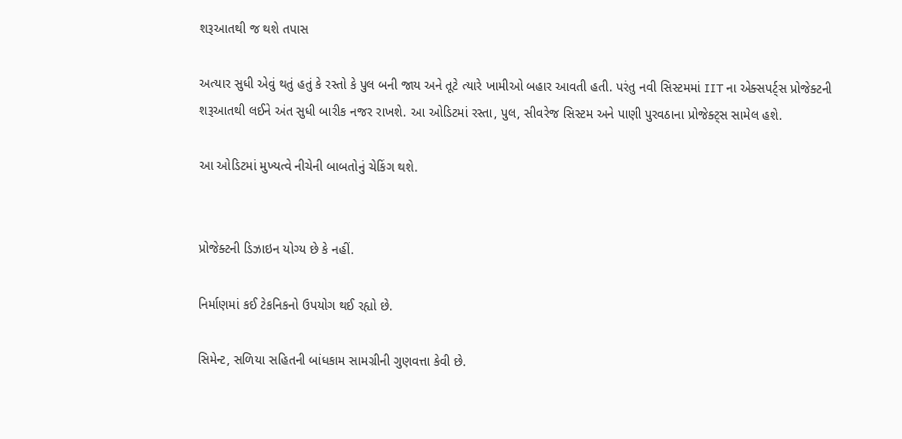શરૂઆતથી જ થશે તપાસ

અત્યાર સુધી એવું થતું હતું કે રસ્તો કે પુલ બની જાય અને તૂટે ત્યારે ખામીઓ બહાર આવતી હતી. પરંતુ નવી સિસ્ટમમાં IIT ના એક્સપર્ટ્સ પ્રોજેક્ટની શરૂઆતથી લઈને અંત સુધી બારીક નજર રાખશે. આ ઓડિટમાં રસ્તા, પુલ, સીવરેજ સિસ્ટમ અને પાણી પુરવઠાના પ્રોજેક્ટ્સ સામેલ હશે.

આ ઓડિટમાં મુખ્યત્વે નીચેની બાબતોનું ચેકિંગ થશે.


પ્રોજેક્ટની ડિઝાઇન યોગ્ય છે કે નહીં.

નિર્માણમાં કઈ ટેકનિકનો ઉપયોગ થઈ રહ્યો છે.

સિમેન્ટ, સળિયા સહિતની બાંધકામ સામગ્રીની ગુણવત્તા કેવી છે.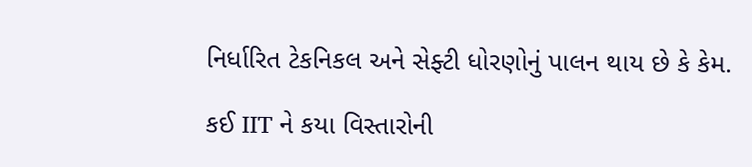નિર્ધારિત ટેકનિકલ અને સેફ્ટી ધોરણોનું પાલન થાય છે કે કેમ.

કઈ IIT ને કયા વિસ્તારોની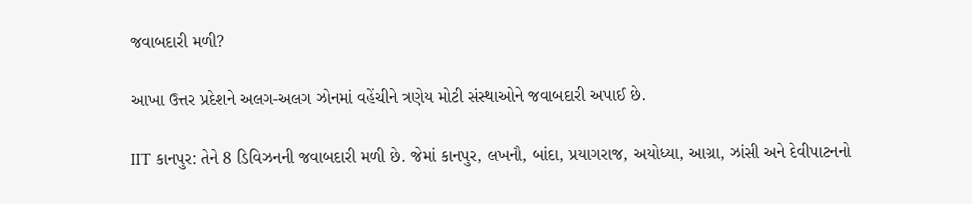જવાબદારી મળી?

આખા ઉત્તર પ્રદેશને અલગ-અલગ ઝોનમાં વહેંચીને ત્રણેય મોટી સંસ્થાઓને જવાબદારી અપાઈ છે.

IIT કાનપુર: તેને 8 ડિવિઝનની જવાબદારી મળી છે. જેમાં કાનપુર, લખનૌ, બાંદા, પ્રયાગરાજ, અયોધ્યા, આગ્રા, ઝાંસી અને દેવીપાટનનો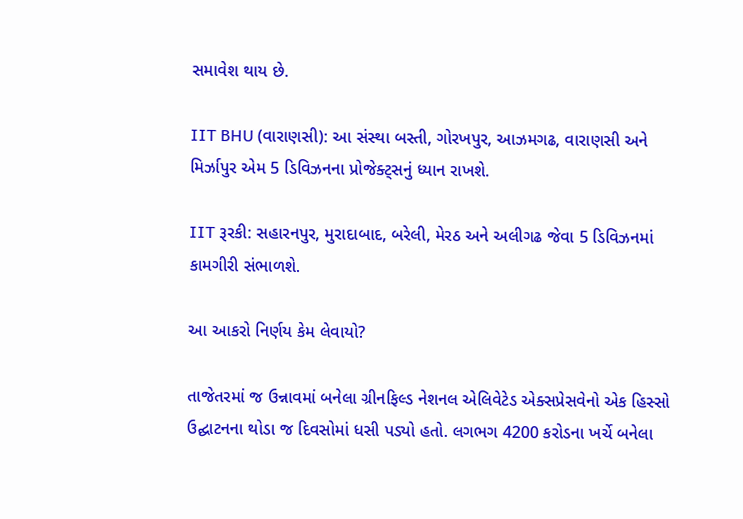સમાવેશ થાય છે.

IIT BHU (વારાણસી): આ સંસ્થા બસ્તી, ગોરખપુર, આઝમગઢ, વારાણસી અને મિર્ઝાપુર એમ 5 ડિવિઝનના પ્રોજેક્ટ્સનું ધ્યાન રાખશે.

IIT રૂરકી: સહારનપુર, મુરાદાબાદ, બરેલી, મેરઠ અને અલીગઢ જેવા 5 ડિવિઝનમાં કામગીરી સંભાળશે.

આ આકરો નિર્ણય કેમ લેવાયો?

તાજેતરમાં જ ઉન્નાવમાં બનેલા ગ્રીનફિલ્ડ નેશનલ એલિવેટેડ એક્સપ્રેસવેનો એક હિસ્સો ઉદ્ઘાટનના થોડા જ દિવસોમાં ધસી પડ્યો હતો. લગભગ 4200 કરોડના ખર્ચે બનેલા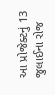આ પ્રોજેક્ટનું 13 જુલાઈના રોજ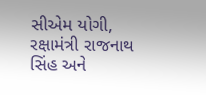સીએમ યોગી, રક્ષામંત્રી રાજનાથ સિંહ અને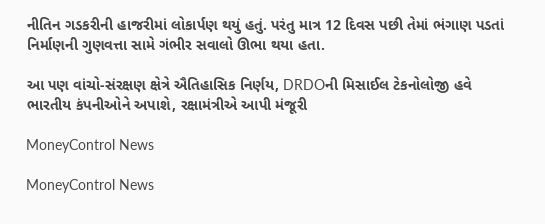નીતિન ગડકરીની હાજરીમાં લોકાર્પણ થયું હતું. પરંતુ માત્ર 12 દિવસ પછી તેમાં ભંગાણ પડતાં નિર્માણની ગુણવત્તા સામે ગંભીર સવાલો ઊભા થયા હતા.

આ પણ વાંચો-સંરક્ષણ ક્ષેત્રે ઐતિહાસિક નિર્ણય, DRDOની મિસાઈલ ટેકનોલોજી હવે ભારતીય કંપનીઓને અપાશે, રક્ષામંત્રીએ આપી મંજૂરી

MoneyControl News

MoneyControl News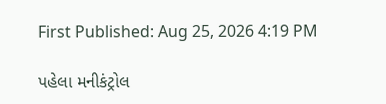First Published: Aug 25, 2026 4:19 PM

પહેલા મનીકંટ્રોલ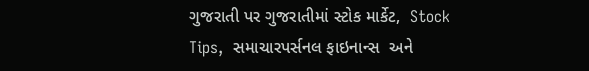ગુજરાતી પર ગુજરાતીમાં સ્ટોક માર્કેટ,  Stock Tips,  સમાચારપર્સનલ ફાઇનાન્સ  અને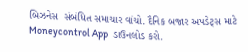બિઝનેસ  સંબંધિત સમાચાર વાંચો. દૈનિક બજાર અપડેટ્સ માટે Moneycontrol App  ડાઉનલોડ કરો.